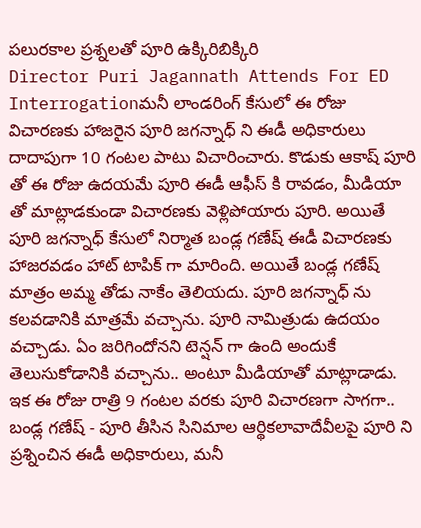పలురకాల ప్రశ్నలతో పూరి ఉక్కిరిబిక్కిరి
Director Puri Jagannath Attends For ED Interrogationమనీ లాండరింగ్ కేసులో ఈ రోజు విచారణకు హాజరైన పూరి జగన్నాధ్ ని ఈడీ అధికారులు దాదాపుగా 10 గంటల పాటు విచారించారు. కొడుకు ఆకాష్ పూరి తో ఈ రోజు ఉదయమే పూరి ఈడీ ఆఫీస్ కి రావడం, మీడియా తో మాట్లాడకుండా విచారణకు వెళ్లిపోయారు పూరి. అయితే పూరి జగన్నాధ్ కేసులో నిర్మాత బండ్ల గణేష్ ఈడీ విచారణకు హాజరవడం హాట్ టాపిక్ గా మారింది. అయితే బండ్ల గణేష్ మాత్రం అమ్మ తోడు నాకేం తెలియదు. పూరి జగన్నాధ్ ను కలవడానికి మాత్రమే వచ్చాను. పూరి నామిత్రుడు ఉదయం వచ్చాడు. ఏం జరిగిందోనని టెన్షన్ గా ఉంది అందుకే తెలుసుకోడానికి వచ్చాను.. అంటూ మీడియాతో మాట్లాడాడు.
ఇక ఈ రోజు రాత్రి 9 గంటల వరకు పూరి విచారణగా సాగగా.. బండ్ల గణేష్ - పూరి తీసిన సినిమాల ఆర్థికలావాదేవీలపై పూరి ని ప్రశ్నించిన ఈడీ అధికారులు, మనీ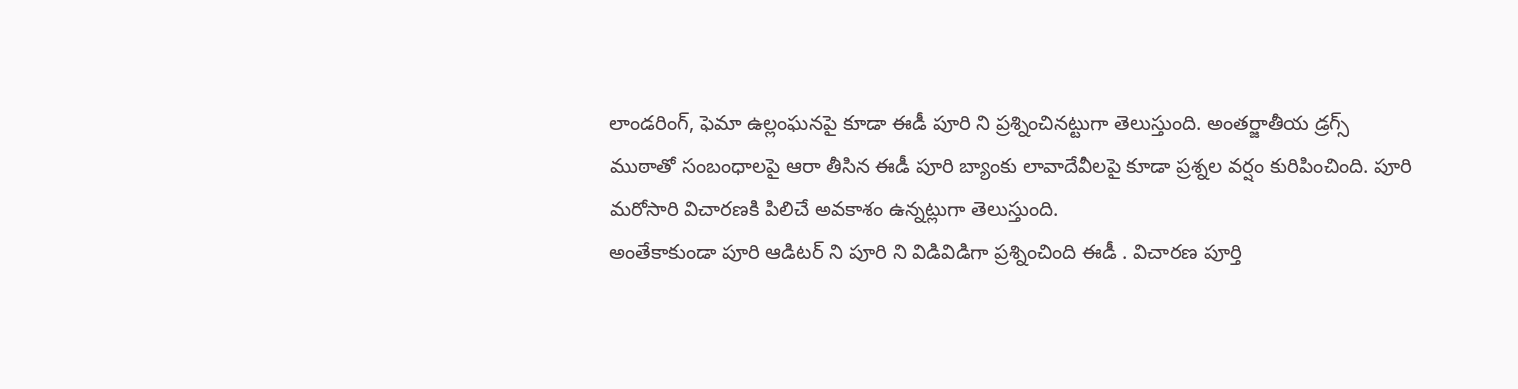లాండరింగ్, ఫెమా ఉల్లంఘనపై కూడా ఈడీ పూరి ని ప్రశ్నించినట్టుగా తెలుస్తుంది. అంతర్జాతీయ డ్రగ్స్ ముఠాతో సంబంధాలపై ఆరా తీసిన ఈడీ పూరి బ్యాంకు లావాదేవీలపై కూడా ప్రశ్నల వర్షం కురిపించింది. పూరి మరోసారి విచారణకి పిలిచే అవకాశం ఉన్నట్లుగా తెలుస్తుంది.
అంతేకాకుండా పూరి ఆడిటర్ ని పూరి ని విడివిడిగా ప్రశ్నించింది ఈడీ . విచారణ పూర్తి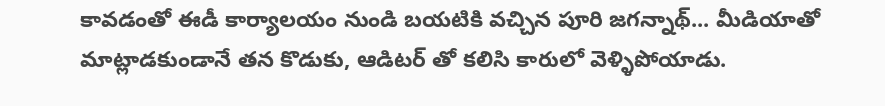కావడంతో ఈడీ కార్యాలయం నుండి బయటికి వచ్చిన పూరి జగన్నాథ్... మీడియాతో మాట్లాడకుండానే తన కొడుకు, ఆడిటర్ తో కలిసి కారులో వెళ్ళిపోయాడు.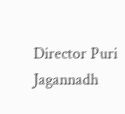Director Puri Jagannadh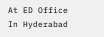At ED Office In Hyderabad